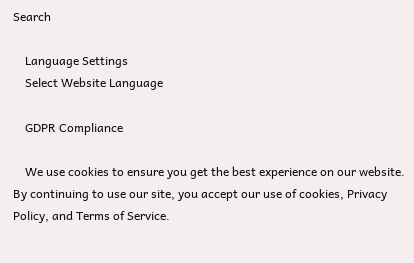Search

    Language Settings
    Select Website Language

    GDPR Compliance

    We use cookies to ensure you get the best experience on our website. By continuing to use our site, you accept our use of cookies, Privacy Policy, and Terms of Service.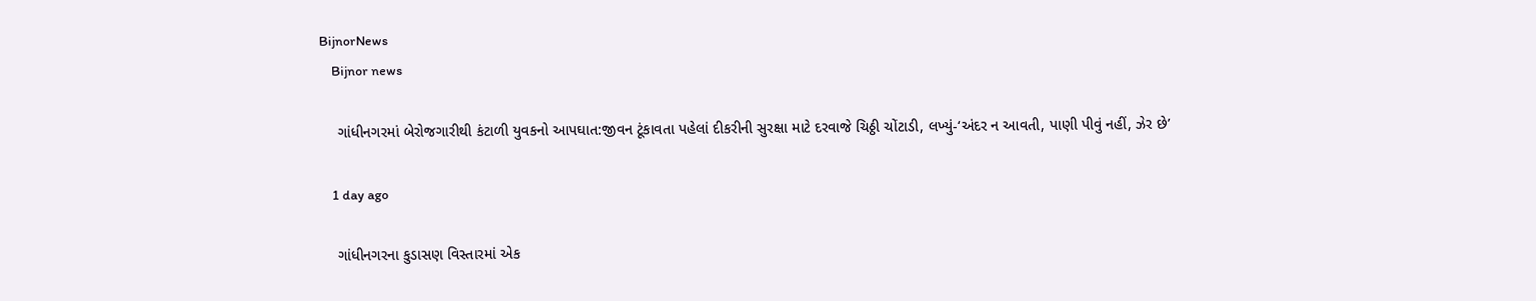BijnorNews
    Bijnor news

    ગાંધીનગરમાં બેરોજગારીથી કંટાળી યુવકનો આપઘાત:જીવન ટૂંકાવતા પહેલાં દીકરીની સુરક્ષા માટે દરવાજે ચિઠ્ઠી ચોંટાડી, લખ્યું-‘અંદર ન આવતી, પાણી પીવું નહીં, ઝેર છે’

    1 day ago

    ગાંધીનગરના કુડાસણ વિસ્તારમાં એક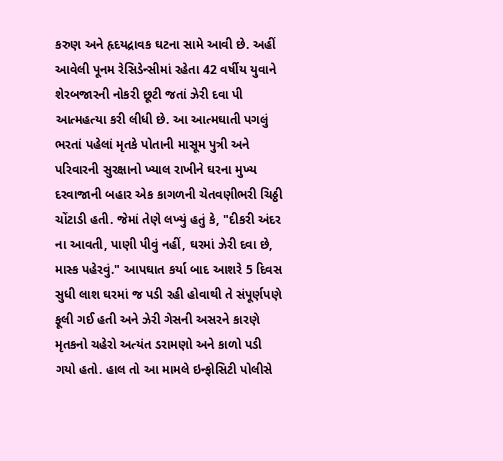કરુણ અને હૃદયદ્રાવક ઘટના સામે આવી છે. અહીં આવેલી પૂનમ રેસિડેન્સીમાં રહેતા 42 વર્ષીય યુવાને શેરબજારની નોકરી છૂટી જતાં ઝેરી દવા પી આત્મહત્યા કરી લીધી છે. આ આત્મઘાતી પગલું ભરતાં પહેલાં મૃતકે પોતાની માસૂમ પુત્રી અને પરિવારની સુરક્ષાનો ખ્યાલ રાખીને ઘરના મુખ્ય દરવાજાની બહાર એક કાગળની ચેતવણીભરી ચિઠ્ઠી ચોંટાડી હતી. જેમાં તેણે લખ્યું હતું કે, "દીકરી અંદર ના આવતી, પાણી પીવું નહીં, ઘરમાં ઝેરી દવા છે, માસ્ક પહેરવું." આપઘાત કર્યા બાદ આશરે 5 દિવસ સુધી લાશ ઘરમાં જ પડી રહી હોવાથી તે સંપૂર્ણપણે ફૂલી ગઈ હતી અને ઝેરી ગેસની અસરને કારણે મૃતકનો ચહેરો અત્યંત ડરામણો અને કાળો પડી ગયો હતો. હાલ તો આ મામલે ઇન્ફોસિટી પોલીસે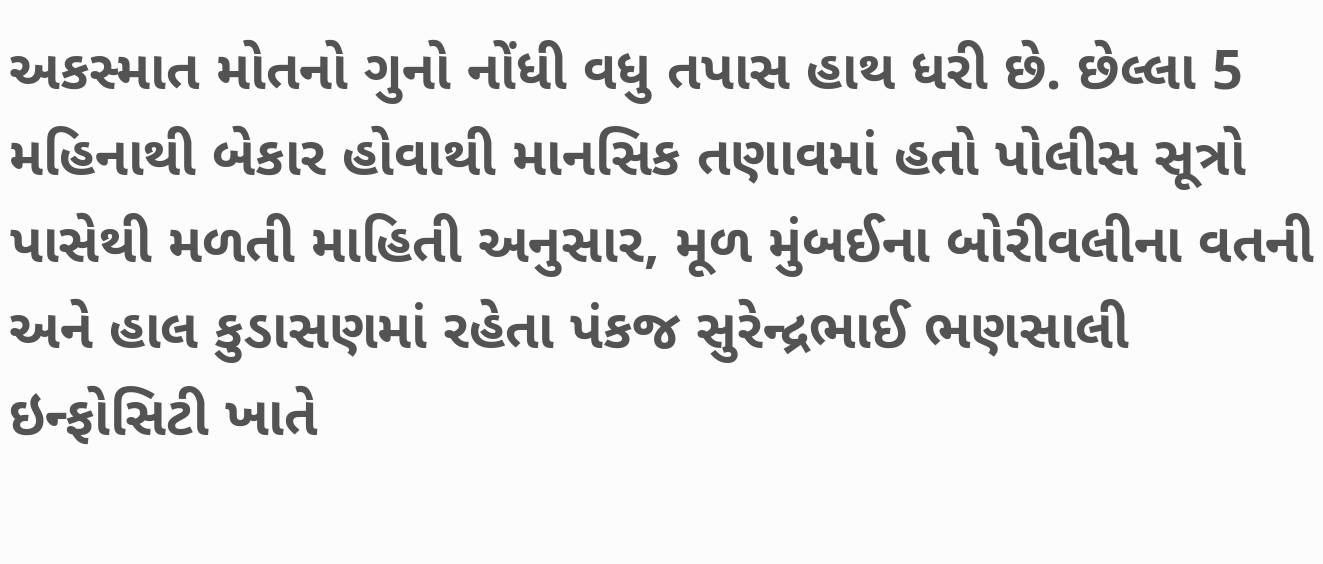અકસ્માત મોતનો ગુનો નોંધી વધુ તપાસ હાથ ધરી છે. છેલ્લા 5 મહિનાથી બેકાર હોવાથી માનસિક તણાવમાં હતો પોલીસ સૂત્રો પાસેથી મળતી માહિતી અનુસાર, મૂળ મુંબઈના બોરીવલીના વતની અને હાલ કુડાસણમાં રહેતા પંકજ સુરેન્દ્રભાઈ ભણસાલી ઇન્ફોસિટી ખાતે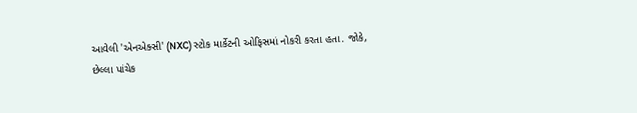આવેલી 'એનએક્સી' (NXC) સ્ટોક માર્કેટની ઓફિસમાં નોકરી કરતા હતા. જોકે, છેલ્લા પાંચેક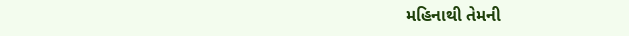મહિનાથી તેમની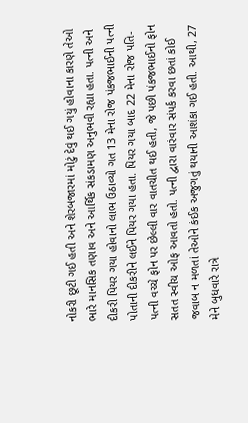નોકરી છૂટી ગઈ હતી અને શેરબજારમાં મોટું દેવું થઈ ગયું હોવાના કારણે તેઓ ભારે માનસિક તણાવ અને આર્થિક સંકડામણ અનુભવી રહ્યા હતા. પત્ની અને દીકરી પિયર ગયા હોવાનો લાભ ઉઠાવ્યો ગત 13 મેના રોજ પંકજભાઈની પત્ની પોતાની દીકરીને લઈને પિયર ગયા હતા. પિયર ગયા બાદ 22 મેના રોજ પતિ-પત્ની વચ્ચે ફોન પર છેલ્લી વાર વાતચીત થઈ હતી, જે પછી પંકજભાઈનો ફોન સતત સ્વીચ ઓફ આવતો હતો. પત્ની દ્વારા વારંવાર સંપર્ક કરવા છતાં કોઈ જવાબ ન મળતાં તેઓને કંઈક અજુગતું થયાની આશંકા ગઈ હતી. આથી, 27 મેને બુધવારે રાત્રે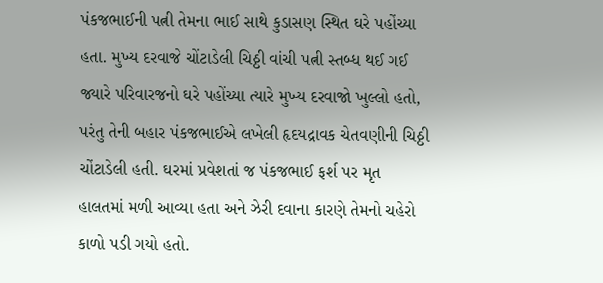પંકજભાઈની પત્ની તેમના ભાઈ સાથે કુડાસણ સ્થિત ઘરે પહોંચ્યા હતા. મુખ્ય દરવાજે ચોંટાડેલી ચિઠ્ઠી વાંચી પત્ની સ્તબ્ધ થઈ ગઈ જ્યારે પરિવારજનો ઘરે પહોંચ્યા ત્યારે મુખ્ય દરવાજો ખુલ્લો હતો, પરંતુ તેની બહાર પંકજભાઈએ લખેલી હૃદયદ્રાવક ચેતવણીની ચિઠ્ઠી ચોંટાડેલી હતી. ઘરમાં પ્રવેશતાં જ પંકજભાઈ ફર્શ પર મૃત હાલતમાં મળી આવ્યા હતા અને ઝેરી દવાના કારણે તેમનો ચહેરો કાળો પડી ગયો હતો.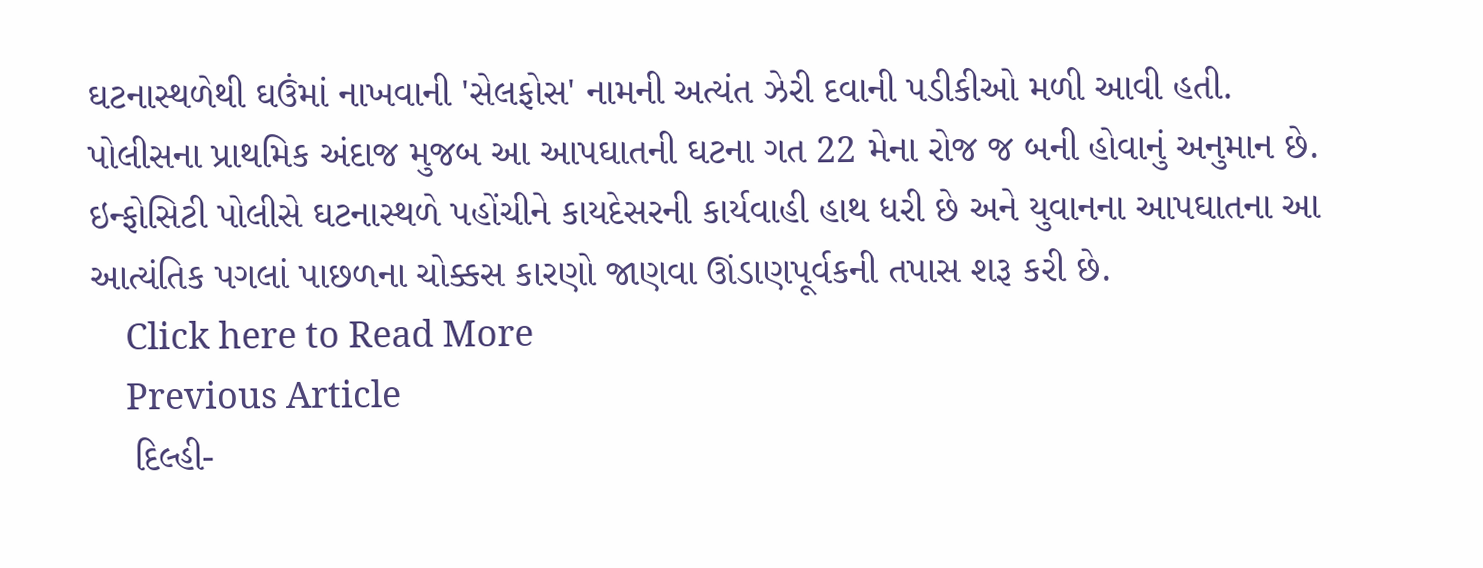ઘટનાસ્થળેથી ઘઉંમાં નાખવાની 'સેલફોસ' નામની અત્યંત ઝેરી દવાની પડીકીઓ મળી આવી હતી. પોલીસના પ્રાથમિક અંદાજ મુજબ આ આપઘાતની ઘટના ગત 22 મેના રોજ જ બની હોવાનું અનુમાન છે. ઇન્ફોસિટી પોલીસે ઘટનાસ્થળે પહોંચીને કાયદેસરની કાર્યવાહી હાથ ધરી છે અને યુવાનના આપઘાતના આ આત્યંતિક પગલાં પાછળના ચોક્કસ કારણો જાણવા ઊંડાણપૂર્વકની તપાસ શરૂ કરી છે.
    Click here to Read More
    Previous Article
    દિલ્હી-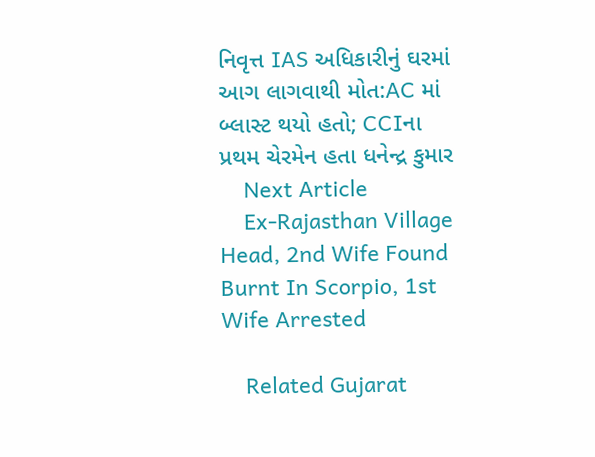નિવૃત્ત IAS અધિકારીનું ઘરમાં આગ લાગવાથી મોત:AC માં બ્લાસ્ટ થયો હતો; CCIના પ્રથમ ચેરમેન હતા ધનેન્દ્ર કુમાર
    Next Article
    Ex-Rajasthan Village Head, 2nd Wife Found Burnt In Scorpio, 1st Wife Arrested

    Related Gujarat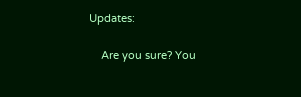Updates:

    Are you sure? You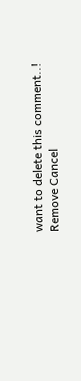want to delete this comment..! Remove Cancel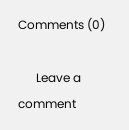Comments (0)

      Leave a comment